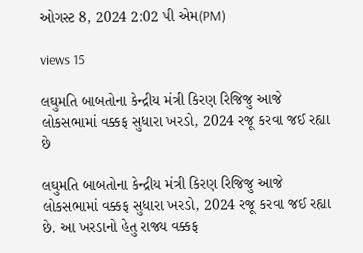ઓગસ્ટ 8, 2024 2:02 પી એમ(PM)

views 15

લઘુમતિ બાબતોના કેન્દ્રીય મંત્રી કિરણ રિજિજુ આજે લોકસભામાં વક્કફ સુધારા ખરડો, 2024 રજૂ કરવા જઈ રહ્યા છે

લઘુમતિ બાબતોના કેન્દ્રીય મંત્રી કિરણ રિજિજુ આજે લોકસભામાં વક્કફ સુધારા ખરડો, 2024 રજૂ કરવા જઈ રહ્યા છે. આ ખરડાનો હેતુ રાજ્ય વક્કફ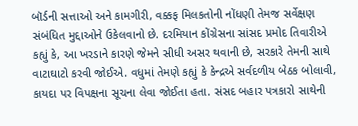બૉર્ડની સત્તાઓ અને કામગીરી, વક્કફ મિલકતોની નોંધણી તેમજ સર્વેક્ષણ સંબંધિત મુદ્દાઓને ઉકેલવાનો છે. દરમિયાન કોંગ્રેસના સાંસદ પ્રમોદ તિવારીએ કહ્યું કે, આ ખરડાને કારણે જેમને સીધી અસર થવાની છે, સરકારે તેમની સાથે વાટાઘાટો કરવી જોઈએ. વધુમાં તેમણે કહ્યું કે કેન્દ્રએ સર્વદળીય બેઠક બોલાવી, કાયદા પર વિપક્ષના સૂચના લેવા જોઈતા હતા. સંસદ બહાર પત્રકારો સાથેની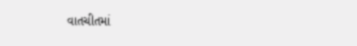વાતચીતમાં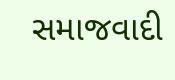સમાજવાદી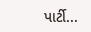પાર્ટી...